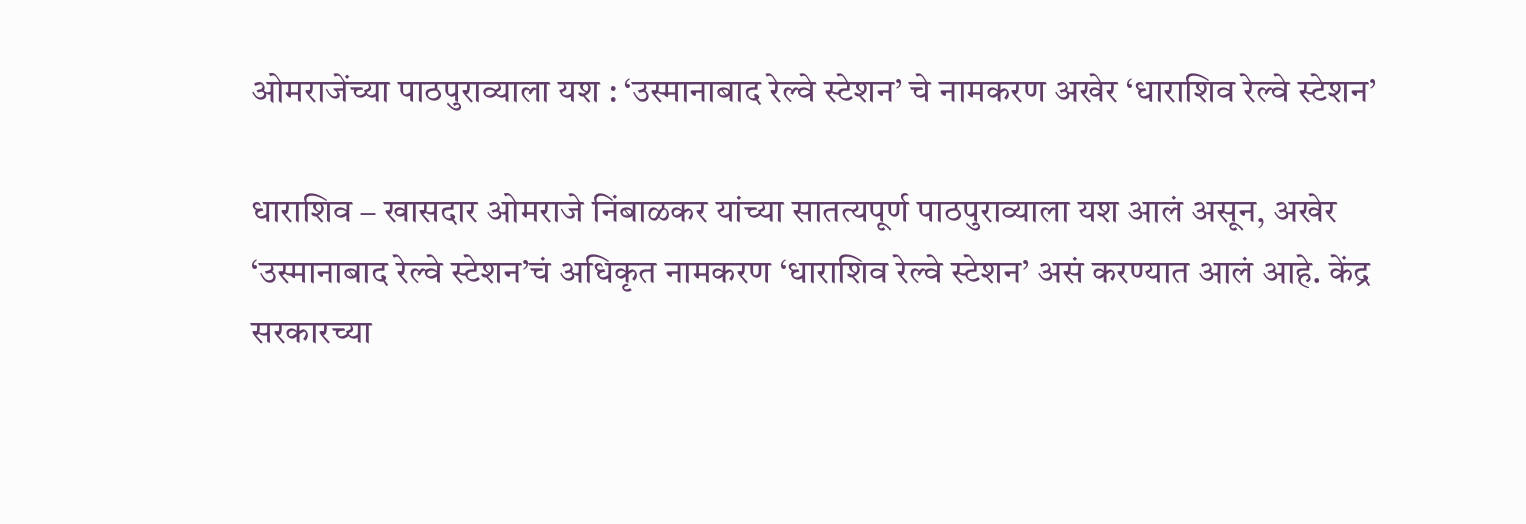ओमराजेंच्या पाठपुराव्याला यश : ‘उस्मानाबाद रेल्वे स्टेशन’ चे नामकरण अखेर ‘धाराशिव रेल्वे स्टेशन’

धाराशिव – खासदार ओमराजे निंबाळकर यांच्या सातत्यपूर्ण पाठपुराव्याला यश आलं असून, अखेर ‘उस्मानाबाद रेल्वे स्टेशन’चं अधिकृत नामकरण ‘धाराशिव रेल्वे स्टेशन’ असं करण्यात आलं आहे. केंद्र सरकारच्या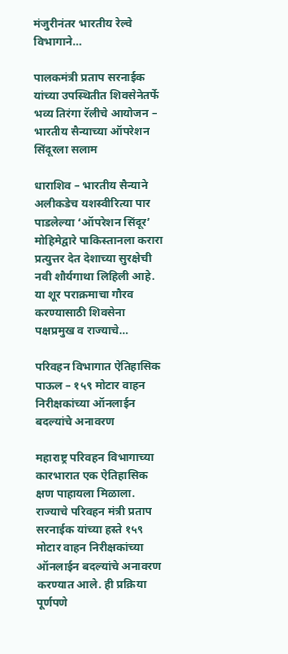मंजुरीनंतर भारतीय रेल्वे विभागाने…

पालकमंत्री प्रताप सरनाईक यांच्या उपस्थितीत शिवसेनेतर्फे भव्य तिरंगा रॅलीचे आयोजन – भारतीय सैन्याच्या ऑपरेशन सिंदूरला सलाम

धाराशिव – भारतीय सैन्याने अलीकडेच यशस्वीरित्या पार पाडलेल्या ‘ऑपरेशन सिंदूर’ मोहिमेद्वारे पाकिस्तानला करारा प्रत्युत्तर देत देशाच्या सुरक्षेची नवी शौर्यगाथा लिहिली आहे. या शूर पराक्रमाचा गौरव करण्यासाठी शिवसेना पक्षप्रमुख व राज्याचे…

परिवहन विभागात ऐतिहासिक पाऊल – १५९ मोटार वाहन निरीक्षकांच्या ऑनलाईन बदल्यांचे अनावरण

महाराष्ट्र परिवहन विभागाच्या कारभारात एक ऐतिहासिक क्षण पाहायला मिळाला. राज्याचे परिवहन मंत्री प्रताप सरनाईक यांच्या हस्ते १५९ मोटार वाहन निरीक्षकांच्या ऑनलाईन बदल्यांचे अनावरण करण्यात आले. ही प्रक्रिया पूर्णपणे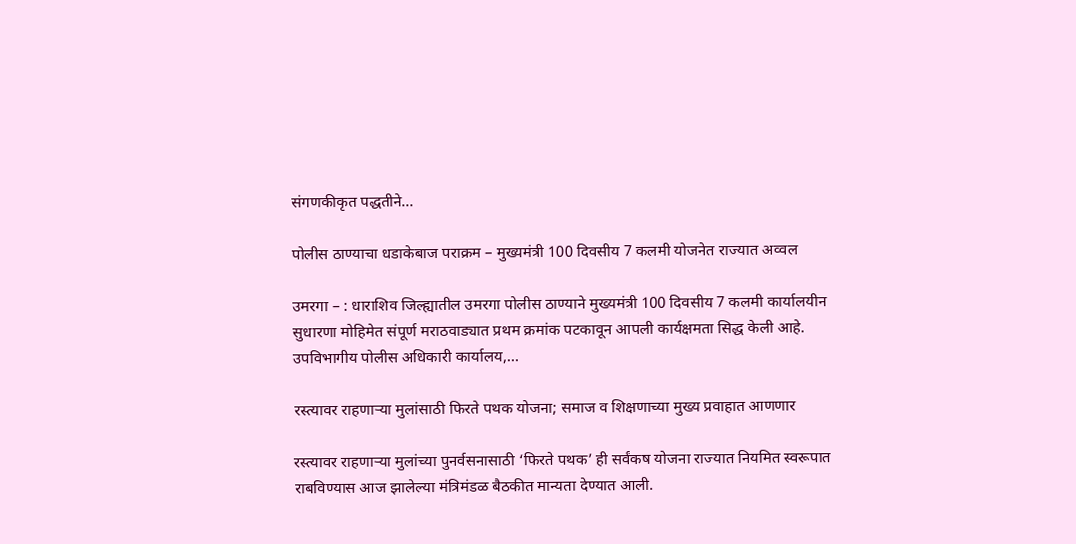संगणकीकृत पद्धतीने…

पोलीस ठाण्याचा धडाकेबाज पराक्रम – मुख्यमंत्री 100 दिवसीय 7 कलमी योजनेत राज्यात अव्वल

उमरगा – : धाराशिव जिल्ह्यातील उमरगा पोलीस ठाण्याने मुख्यमंत्री 100 दिवसीय 7 कलमी कार्यालयीन सुधारणा मोहिमेत संपूर्ण मराठवाड्यात प्रथम क्रमांक पटकावून आपली कार्यक्षमता सिद्ध केली आहे. उपविभागीय पोलीस अधिकारी कार्यालय,…

रस्त्यावर राहणाऱ्या मुलांसाठी फिरते पथक योजना; समाज व शिक्षणाच्या मुख्य प्रवाहात आणणार

रस्त्यावर राहणाऱ्या मुलांच्या पुनर्वसनासाठी ‘फिरते पथक’ ही सर्वंकष योजना राज्यात नियमित स्वरूपात राबविण्यास आज झालेल्या मंत्रिमंडळ बैठकीत मान्यता देण्यात आली.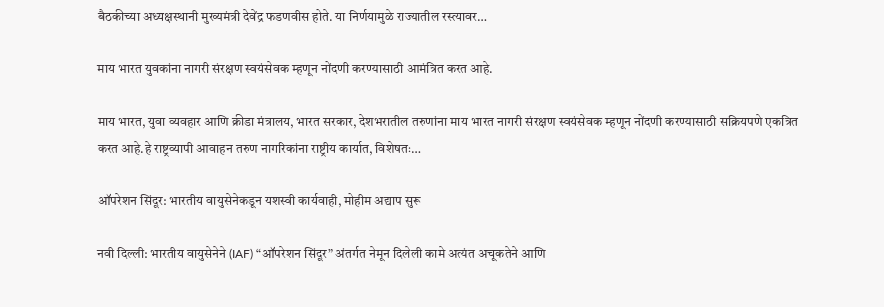बैठकीच्या अध्यक्षस्थानी मुख्यमंत्री देवेंद्र फडणवीस होते. या निर्णयामुळे राज्यातील रस्त्यावर…

माय भारत युवकांना नागरी संरक्षण स्वयंसेवक म्हणून नोंदणी करण्यासाठी आमंत्रित करत आहे.

माय भारत, युवा व्यवहार आणि क्रीडा मंत्रालय, भारत सरकार, देशभरातील तरुणांना माय भारत नागरी संरक्षण स्वयंसेवक म्हणून नोंदणी करण्यासाठी सक्रियपणे एकत्रित करत आहे.हे राष्ट्रव्यापी आवाहन तरुण नागरिकांना राष्ट्रीय कार्यात, विशेषतः…

ऑपरेशन सिंदूर: भारतीय वायुसेनेकडून यशस्वी कार्यवाही, मोहीम अद्याप सुरू

नवी दिल्ली: भारतीय वायुसेनेने (IAF) “ऑपरेशन सिंदूर” अंतर्गत नेमून दिलेली कामे अत्यंत अचूकतेने आणि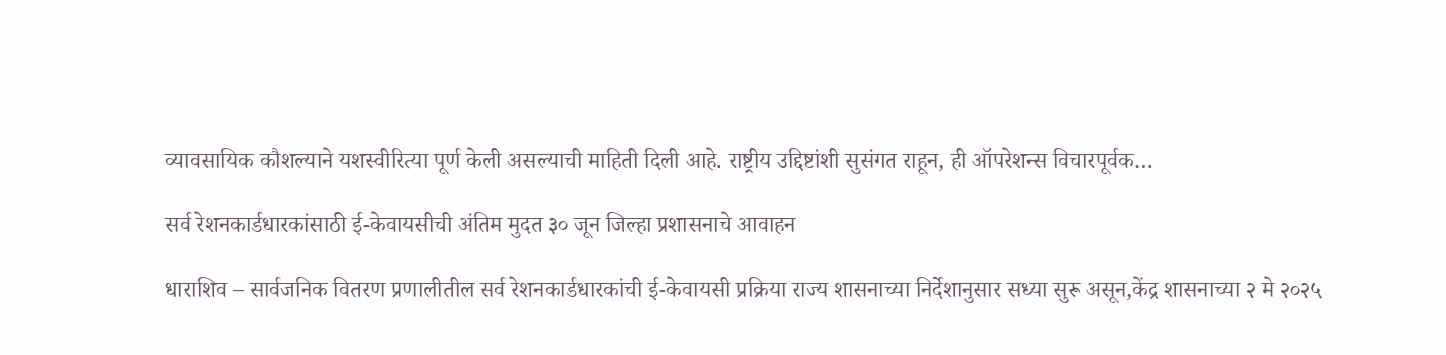व्यावसायिक कौशल्याने यशस्वीरित्या पूर्ण केली असल्याची माहिती दिली आहे. राष्ट्रीय उद्दिष्टांशी सुसंगत राहून, ही ऑपरेशन्स विचारपूर्वक…

सर्व रेशनकार्डधारकांसाठी ई-केवायसीची अंतिम मुदत ३० जून जिल्हा प्रशासनाचे आवाहन

धाराशिव – सार्वजनिक वितरण प्रणालीतील सर्व रेशनकार्डधारकांची ई-केवायसी प्रक्रिया राज्य शासनाच्या निर्देशानुसार सध्या सुरू असून,केंद्र शासनाच्या २ मे २०२५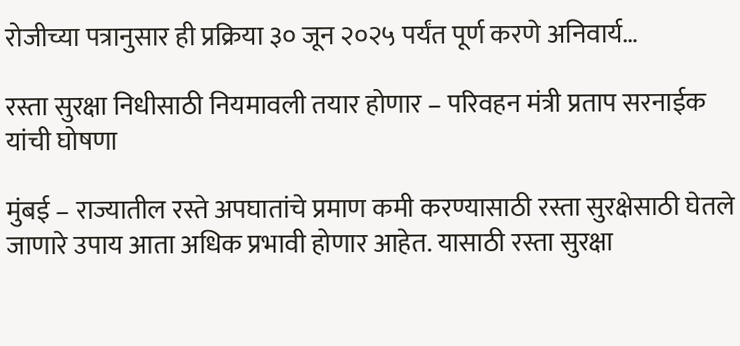रोजीच्या पत्रानुसार ही प्रक्रिया ३० जून २०२५ पर्यंत पूर्ण करणे अनिवार्य…

रस्ता सुरक्षा निधीसाठी नियमावली तयार होणार – परिवहन मंत्री प्रताप सरनाईक यांची घोषणा

मुंबई – राज्यातील रस्ते अपघातांचे प्रमाण कमी करण्यासाठी रस्ता सुरक्षेसाठी घेतले जाणारे उपाय आता अधिक प्रभावी होणार आहेत. यासाठी रस्ता सुरक्षा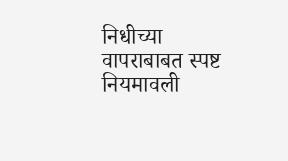निधीच्या वापराबाबत स्पष्ट नियमावली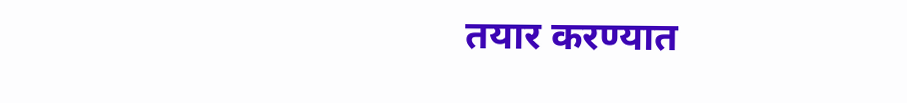तयार करण्यात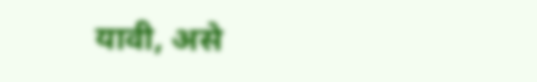यावी, असे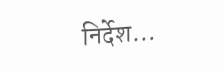निर्देश…